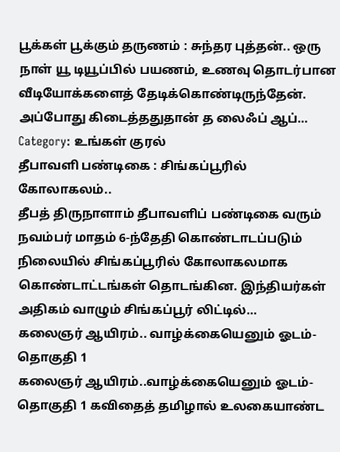பூக்கள் பூக்கும் தருணம் : சுந்தர புத்தன்.. ஒரு நாள் யூ டியூப்பில் பயணம், உணவு தொடர்பான வீடியோக்களைத் தேடிக்கொண்டிருந்தேன். அப்போது கிடைத்ததுதான் த லைஃப் ஆப்…
Category: உங்கள் குரல்
தீபாவளி பண்டிகை : சிங்கப்பூரில் கோலாகலம்..
தீபத் திருநாளாம் தீபாவளிப் பண்டிகை வரும் நவம்பர் மாதம் 6-ந்தேதி கொண்டாடப்படும் நிலையில் சிங்கப்பூரில் கோலாகலமாக கொண்டாட்டங்கள் தொடங்கின. இந்தியர்கள் அதிகம் வாழும் சிங்கப்பூர் லிட்டில்…
கலைஞர் ஆயிரம்.. வாழ்க்கையெனும் ஓடம்-தொகுதி 1
கலைஞர் ஆயிரம்..வாழ்க்கையெனும் ஓடம்-தொகுதி 1 கவிதைத் தமிழால் உலகையாண்ட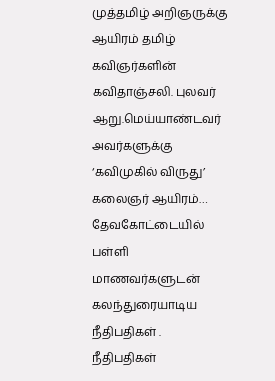முத்தமிழ் அறிஞருக்கு ஆயிரம் தமிழ் கவிஞர்களின் கவிதாஞ்சலி. புலவர் ஆறு.மெய்யாண்டவர் அவர்களுக்கு ‘கவிமுகில் விருது’ கலைஞர் ஆயிரம்…
தேவகோட்டையில் பள்ளி மாணவர்களுடன் கலந்துரையாடிய நீதிபதிகள் .
நீதிபதிகள்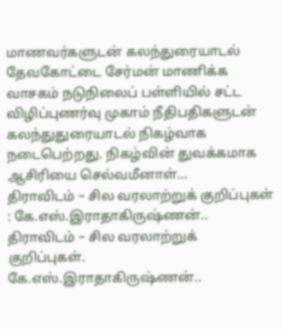மாணவர்களுடன் கலந்துரையாடல் தேவகோட்டை சேர்மன் மாணிக்க வாசகம் நடுநிலைப் பள்ளியில் சட்ட விழிப்புணர்வு முகாம் நீதிபதிகளுடன் கலந்துதுரையாடல் நிகழ்வாக நடைபெற்றது. நிகழ்வின் துவக்கமாக ஆசிரியை செல்வமீனாள்…
திராவிடம் – சில வரலாற்றுக் குறிப்புகள் : கே.எஸ்.இராதாகிருஷ்ணன்..
திராவிடம் – சில வரலாற்றுக் குறிப்புகள். கே.எஸ்.இராதாகிருஷ்ணன்..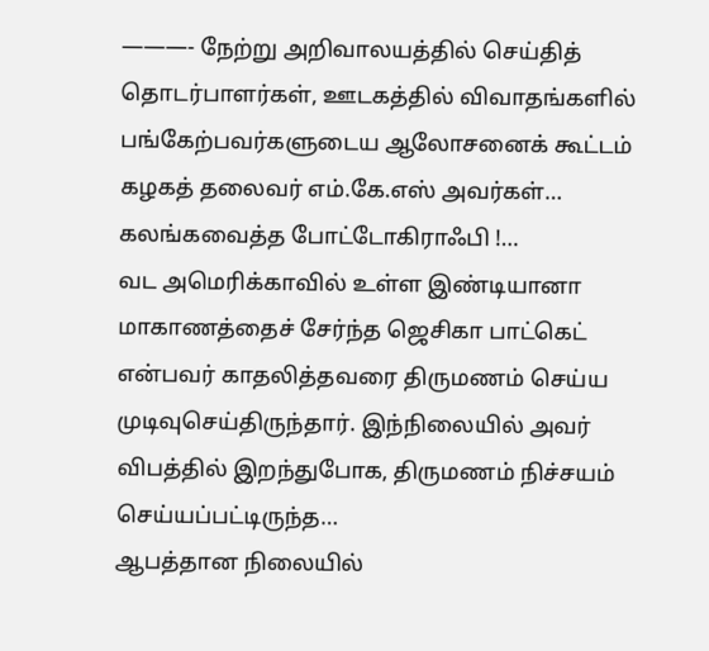———- நேற்று அறிவாலயத்தில் செய்தித் தொடர்பாளர்கள், ஊடகத்தில் விவாதங்களில் பங்கேற்பவர்களுடைய ஆலோசனைக் கூட்டம் கழகத் தலைவர் எம்.கே.எஸ் அவர்கள்…
கலங்கவைத்த போட்டோகிராஃபி !…
வட அமெரிக்காவில் உள்ள இண்டியானா மாகாணத்தைச் சேர்ந்த ஜெசிகா பாட்கெட் என்பவர் காதலித்தவரை திருமணம் செய்ய முடிவுசெய்திருந்தார். இந்நிலையில் அவர் விபத்தில் இறந்துபோக, திருமணம் நிச்சயம் செய்யப்பட்டிருந்த…
ஆபத்தான நிலையில்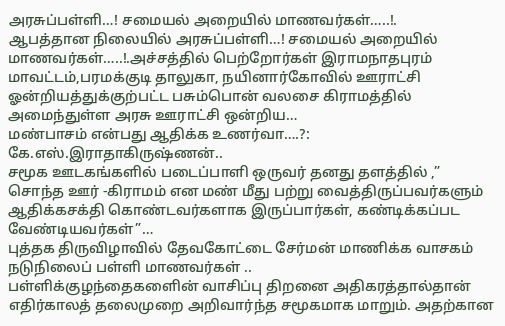அரசுப்பள்ளி…! சமையல் அறையில் மாணவர்கள்…..!.
ஆபத்தான நிலையில் அரசுப்பள்ளி…! சமையல் அறையில் மாணவர்கள்…..!.அச்சத்தில் பெற்றோர்கள் இராமநாதபுரம் மாவட்டம்,பரமக்குடி தாலுகா, நயினார்கோவில் ஊராட்சி ஓன்றியத்துக்குற்பட்ட பசும்பொன் வலசை கிராமத்தில் அமைந்துள்ள அரசு ஊராட்சி ஒன்றிய…
மண்பாசம் என்பது ஆதிக்க உணர்வா….?: கே.எஸ்.இராதாகிருஷ்ணன்..
சமூக ஊடகங்களில் படைப்பாளி ஒருவர் தனது தளத்தில் ,” சொந்த ஊர் -கிராமம் என மண் மீது பற்று வைத்திருப்பவர்களும் ஆதிக்கசக்தி கொண்டவர்களாக இருப்பார்கள், கண்டிக்கப்பட வேண்டியவர்கள்”…
புத்தக திருவிழாவில் தேவகோட்டை சேர்மன் மாணிக்க வாசகம் நடுநிலைப் பள்ளி மாணவர்கள் ..
பள்ளிக்குழந்தைகளைின் வாசிப்பு திறனை அதிகரத்தால்தான் எதிர்காலத் தலைமுறை அறிவார்ந்த சமூகமாக மாறும். அதற்கான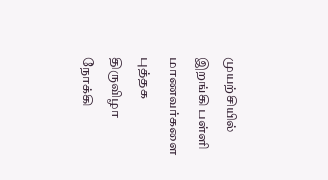முயற்சியில் இறங்கி பள்ளி மாணவர்களை புத்தக திருவிழா நோக்கி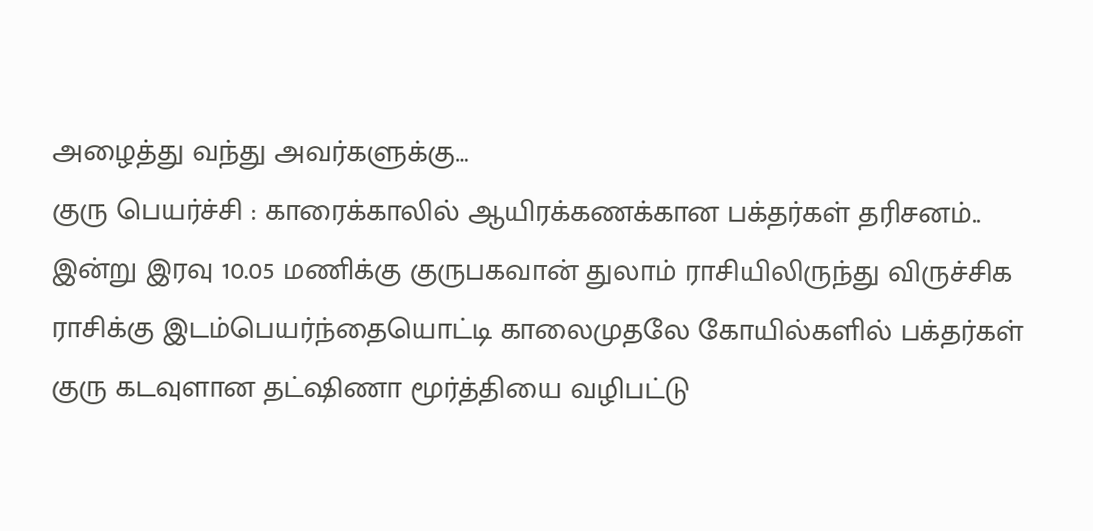அழைத்து வந்து அவர்களுக்கு…
குரு பெயர்ச்சி : காரைக்காலில் ஆயிரக்கணக்கான பக்தர்கள் தரிசனம்..
இன்று இரவு 10.05 மணிக்கு குருபகவான் துலாம் ராசியிலிருந்து விருச்சிக ராசிக்கு இடம்பெயர்ந்தையொட்டி காலைமுதலே கோயில்களில் பக்தர்கள் குரு கடவுளான தட்ஷிணா மூர்த்தியை வழிபட்டு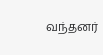வந்தனர்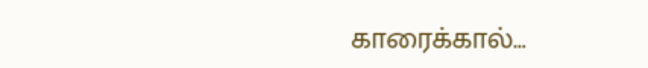காரைக்கால்…